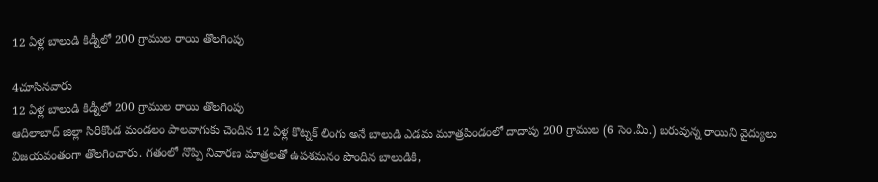12 ఏళ్ల బాలుడి కిడ్నీలో 200 గ్రాముల రాయి తొలగింపు

4చూసినవారు
12 ఏళ్ల బాలుడి కిడ్నీలో 200 గ్రాముల రాయి తొలగింపు
ఆదిలాబాద్ జిల్లా సిరికొండ మండలం పాలవాగుకు చెందిన 12 ఏళ్ల కొట్నక్‌ లింగు అనే బాలుడి ఎడమ మూత్రపిండంలో దాదాపు 200 గ్రాముల (6 సెం.మీ.) బరువున్న రాయిని వైద్యులు విజయవంతంగా తొలగించారు. గతంలో నొప్పి నివారణ మాత్రలతో ఉపశమనం పొందిన బాలుడికి,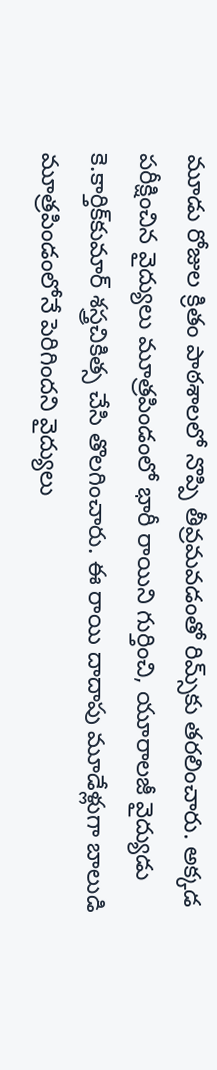మూడు రోజుల క్రితం పాఠశాలలో నొప్పి తీవ్రమవడంతో రిమ్స్‌కు తరలించారు. అక్కడ పరీక్షించిన వైద్యులు మూత్రపిండంలో భారీ రాయిని గుర్తించి, యూరాలజీ వైద్యుడు కె.కార్తిక్‌కుమార్‌ శస్త్రచికిత్స చేసి తొలగించారు. ఈ రాయి దాదాపు మూడేళ్లుగా బాలుడి మూత్రపిండంలోనే పెరిగిందని వైద్యులు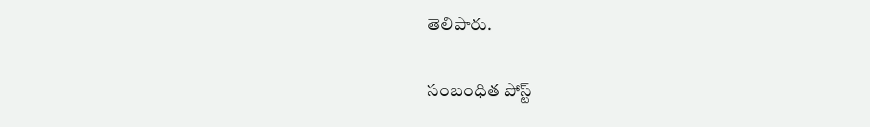తెలిపారు.

సంబంధిత పోస్ట్